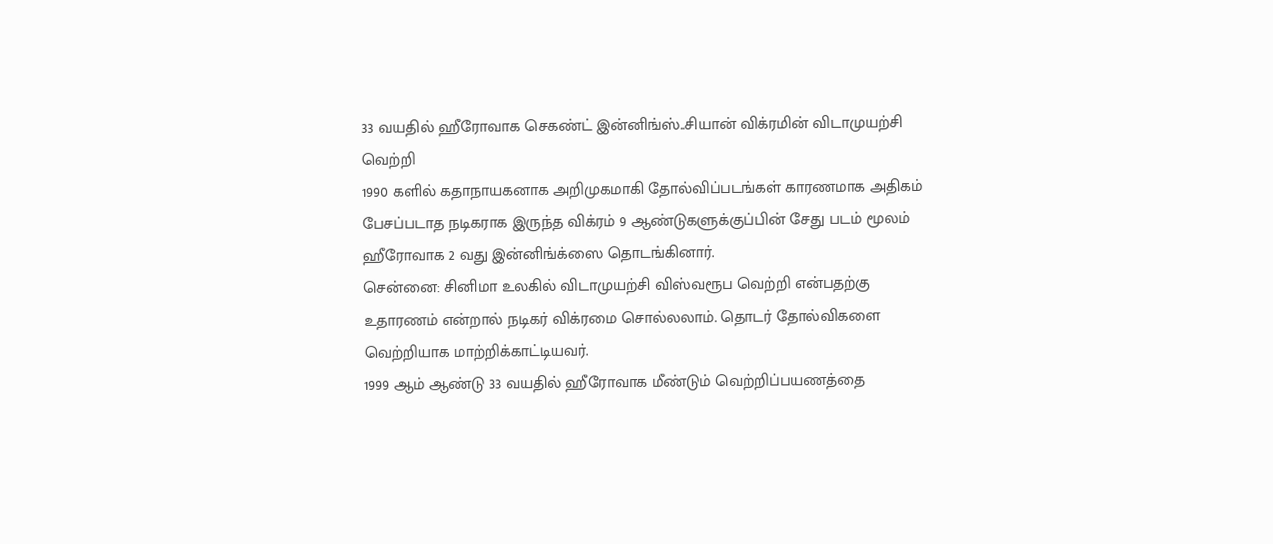33 வயதில் ஹீரோவாக செகண்ட் இன்னிங்ஸ்..சியான் விக்ரமின் விடாமுயற்சி வெற்றி
1990 களில் கதாநாயகனாக அறிமுகமாகி தோல்விப்படங்கள் காரணமாக அதிகம் பேசப்படாத நடிகராக இருந்த விக்ரம் 9 ஆண்டுகளுக்குப்பின் சேது படம் மூலம் ஹீரோவாக 2 வது இன்னிங்க்ஸை தொடங்கினார்.
சென்னை: சினிமா உலகில் விடாமுயற்சி விஸ்வரூப வெற்றி என்பதற்கு உதாரணம் என்றால் நடிகர் விக்ரமை சொல்லலாம். தொடர் தோல்விகளை வெற்றியாக மாற்றிக்காட்டியவர்.
1999 ஆம் ஆண்டு 33 வயதில் ஹீரோவாக மீண்டும் வெற்றிப்பயணத்தை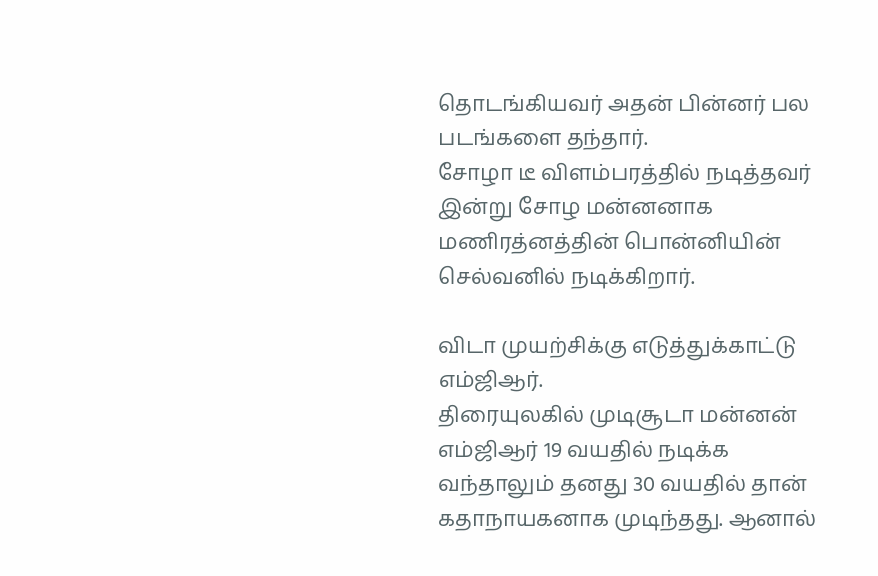தொடங்கியவர் அதன் பின்னர் பல படங்களை தந்தார்.
சோழா டீ விளம்பரத்தில் நடித்தவர் இன்று சோழ மன்னனாக மணிரத்னத்தின் பொன்னியின் செல்வனில் நடிக்கிறார்.

விடா முயற்சிக்கு எடுத்துக்காட்டு எம்ஜிஆர்.
திரையுலகில் முடிசூடா மன்னன் எம்ஜிஆர் 19 வயதில் நடிக்க வந்தாலும் தனது 30 வயதில் தான் கதாநாயகனாக முடிந்தது. ஆனால்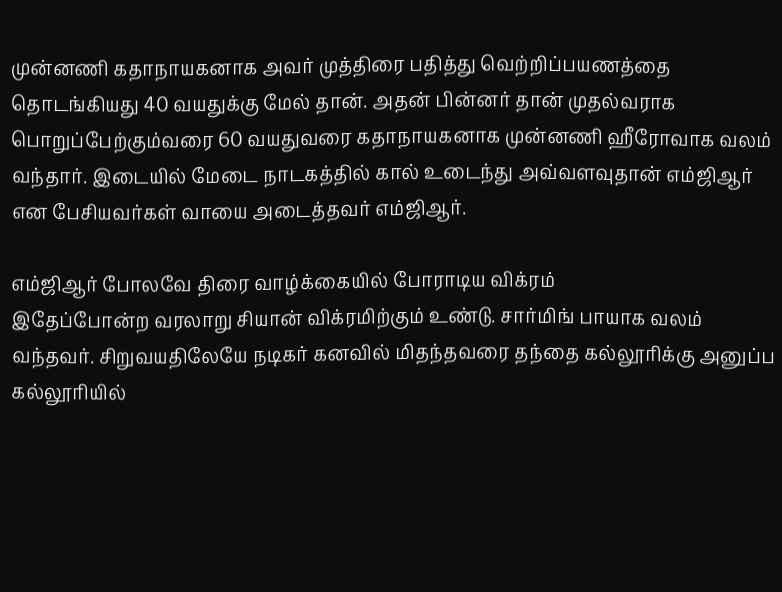முன்னணி கதாநாயகனாக அவர் முத்திரை பதித்து வெற்றிப்பயணத்தை தொடங்கியது 40 வயதுக்கு மேல் தான். அதன் பின்னர் தான் முதல்வராக பொறுப்பேற்கும்வரை 60 வயதுவரை கதாநாயகனாக முன்னணி ஹீரோவாக வலம் வந்தார். இடையில் மேடை நாடகத்தில் கால் உடைந்து அவ்வளவுதான் எம்ஜிஆர் என பேசியவர்கள் வாயை அடைத்தவர் எம்ஜிஆர்.

எம்ஜிஆர் போலவே திரை வாழ்க்கையில் போராடிய விக்ரம்
இதேப்போன்ற வரலாறு சியான் விக்ரமிற்கும் உண்டு. சார்மிங் பாயாக வலம் வந்தவர். சிறுவயதிலேயே நடிகர் கனவில் மிதந்தவரை தந்தை கல்லூரிக்கு அனுப்ப கல்லூரியில்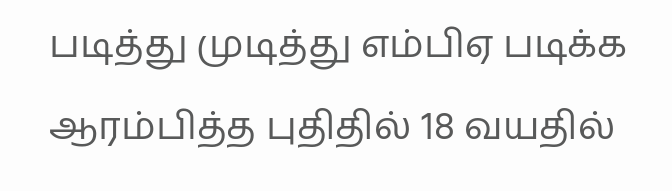படித்து முடித்து எம்பிஏ படிக்க ஆரம்பித்த புதிதில் 18 வயதில்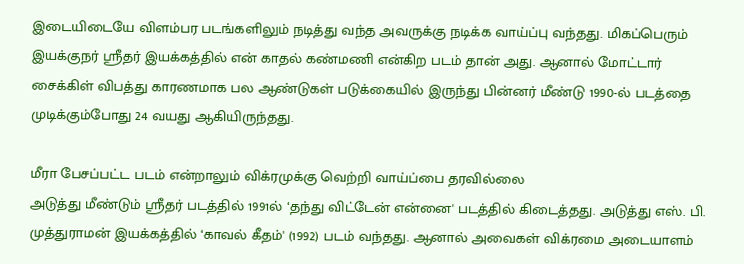இடையிடையே விளம்பர படங்களிலும் நடித்து வந்த அவருக்கு நடிக்க வாய்ப்பு வந்தது. மிகப்பெரும் இயக்குநர் ஸ்ரீதர் இயக்கத்தில் என் காதல் கண்மணி என்கிற படம் தான் அது. ஆனால் மோட்டார் சைக்கிள் விபத்து காரணமாக பல ஆண்டுகள் படுக்கையில் இருந்து பின்னர் மீண்டு 1990-ல் படத்தை முடிக்கும்போது 24 வயது ஆகியிருந்தது.

மீரா பேசப்பட்ட படம் என்றாலும் விக்ரமுக்கு வெற்றி வாய்ப்பை தரவில்லை
அடுத்து மீண்டும் ஸ்ரீதர் படத்தில் 1991ல் ‘தந்து விட்டேன் என்னை' படத்தில் கிடைத்தது. அடுத்து எஸ். பி. முத்துராமன் இயக்கத்தில் ‘காவல் கீதம்' (1992) படம் வந்தது. ஆனால் அவைகள் விக்ரமை அடையாளம்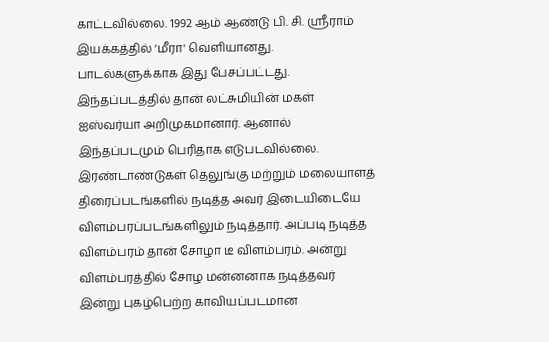காட்டவில்லை. 1992 ஆம் ஆண்டு பி. சி. ஸ்ரீராம் இயக்கத்தில் ‘மீரா' வெளியானது. பாடல்களுக்காக இது பேசப்பட்டது. இந்தப்படத்தில் தான் லட்சுமியின் மகள் ஐஸ்வர்யா அறிமுகமானார். ஆனால் இந்தப்படமும் பெரிதாக எடுபடவில்லை. இரண்டாண்டுகள் தெலுங்கு மற்றும் மலையாளத் திரைப்படங்களில் நடித்த அவர் இடையிடையே விளம்பரப்படங்களிலும் நடித்தார். அப்படி நடித்த விளம்பரம் தான் சோழா டீ விளம்பரம். அன்று விளம்பரத்தில் சோழ மன்னனாக நடித்தவர் இன்று புகழ்பெற்ற காவியப்படமான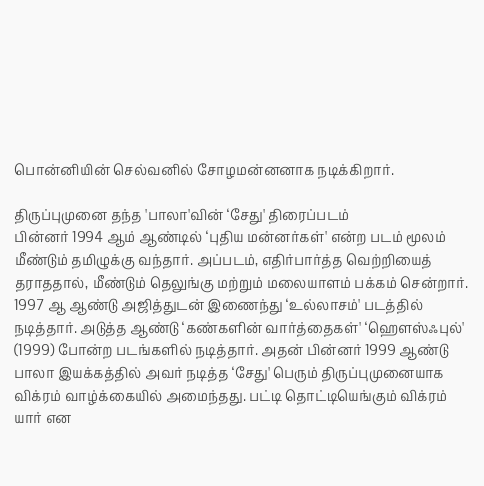பொன்னியின் செல்வனில் சோழமன்னனாக நடிக்கிறார்.

திருப்புமுனை தந்த 'பாலா'வின் ‘சேது' திரைப்படம்
பின்னர் 1994 ஆம் ஆண்டில் ‘புதிய மன்னர்கள்' என்ற படம் மூலம் மீண்டும் தமிழுக்கு வந்தார். அப்படம், எதிர்பார்த்த வெற்றியைத் தராததால், மீண்டும் தெலுங்கு மற்றும் மலையாளம் பக்கம் சென்றார். 1997 ஆ ஆண்டு அஜித்துடன் இணைந்து ‘உல்லாசம்' படத்தில் நடித்தார். அடுத்த ஆண்டு ‘கண்களின் வார்த்தைகள்' ‘ஹௌஸ்ஃபுல்' (1999) போன்ற படங்களில் நடித்தார். அதன் பின்னர் 1999 ஆண்டு பாலா இயக்கத்தில் அவர் நடித்த ‘சேது' பெரும் திருப்புமுனையாக விக்ரம் வாழ்க்கையில் அமைந்தது. பட்டி தொட்டியெங்கும் விக்ரம் யார் என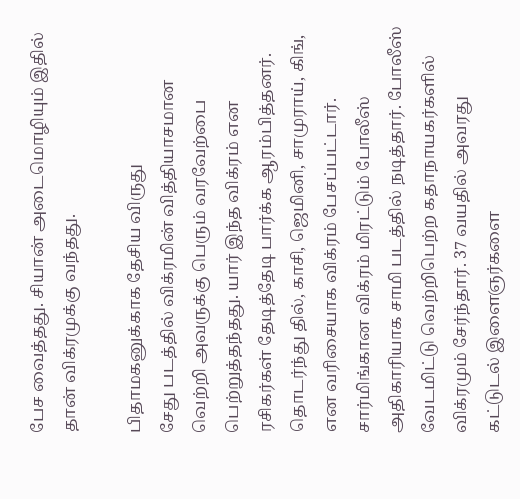பேச வைத்தது. சியான் அடைமொழியும் இதில் தான் விக்ரமுக்கு வந்தது.

பிதாமகனுக்காக தேசிய விருது
சேது படத்தில் விக்ரமின் வித்தியாசமான வெற்றி அவருக்கு பெரும் வரவேற்பை பெற்றுத்தந்தது. யார் இந்த விக்ரம் என ரசிகர்கள் தேடித்தேடி பார்க்க ஆரம்பித்தனர். தொடர்ந்து தில், காசி, ஜெமினி, சாமுராய், கிங், என வரிசையாக விக்ரம் பேசப்பட்டார். சார்மிங்கான விக்ரம் மிரட்டும் போலீஸ் அதிகாரியாக சாமி படத்தில் நடித்தார். போலீஸ் வேடமிட்டு வெற்றிபெற்ற கதாநாயகர்களில் விக்ரமும் சேர்ந்தார். 37 வயதில் அவரது கட்டுடல் இளைஞர்களை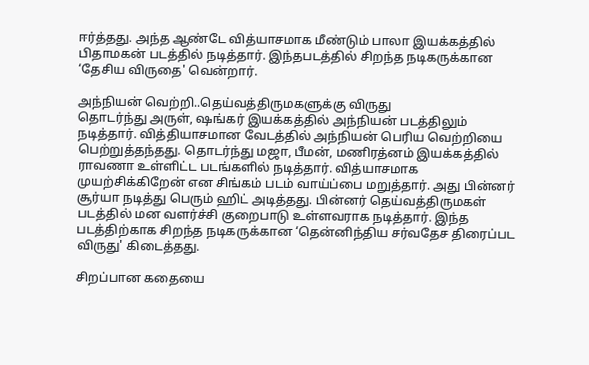ஈர்த்தது. அந்த ஆண்டே வித்யாசமாக மீண்டும் பாலா இயக்கத்தில் பிதாமகன் படத்தில் நடித்தார். இந்தபடத்தில் சிறந்த நடிகருக்கான ‘தேசிய விருதை' வென்றார்.

அந்நியன் வெற்றி..தெய்வத்திருமகளுக்கு விருது
தொடர்ந்து அருள், ஷங்கர் இயக்கத்தில் அந்நியன் படத்திலும் நடித்தார். வித்தியாசமான வேடத்தில் அந்நியன் பெரிய வெற்றியை பெற்றுத்தந்தது. தொடர்ந்து மஜா, பீமன், மணிரத்னம் இயக்கத்தில் ராவணா உள்ளிட்ட படங்களில் நடித்தார். வித்யாசமாக முயற்சிக்கிறேன் என சிங்கம் படம் வாய்ப்பை மறுத்தார். அது பின்னர் சூர்யா நடித்து பெரும் ஹிட் அடித்தது. பின்னர் தெய்வத்திருமகள் படத்தில் மன வளர்ச்சி குறைபாடு உள்ளவராக நடித்தார். இந்த படத்திற்காக சிறந்த நடிகருக்கான ‘தென்னிந்திய சர்வதேச திரைப்பட விருது' கிடைத்தது.

சிறப்பான கதையை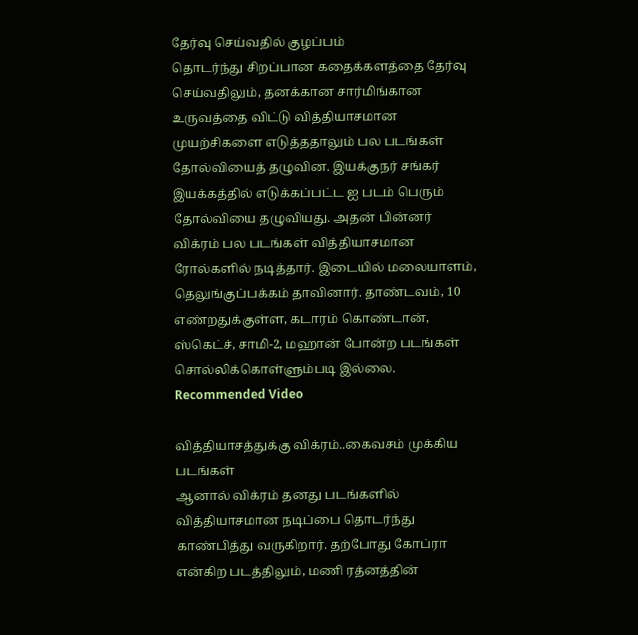தேர்வு செய்வதில் குழப்பம்
தொடர்ந்து சிறப்பான கதைக்களத்தை தேர்வு செய்வதிலும், தனக்கான சார்மிங்கான உருவத்தை விட்டு வித்தியாசமான முயற்சிகளை எடுத்ததாலும் பல படங்கள் தோல்வியைத் தழுவின. இயக்குநர் சங்கர் இயக்கத்தில் எடுக்கப்பட்ட ஐ படம் பெரும் தோல்வியை தழுவியது. அதன் பின்னர் விக்ரம் பல படங்கள் வித்தியாசமான ரோல்களில் நடித்தார். இடையில் மலையாளம், தெலுங்குப்பக்கம் தாவினார். தாண்டவம், 10 எண்றதுக்குள்ள, கடாரம் கொண்டான், ஸ்கெட்ச், சாமி-2, மஹான் போன்ற படங்கள் சொல்லிக்கொள்ளும்படி இல்லை.
Recommended Video

வித்தியாசத்துக்கு விக்ரம்..கைவசம் முக்கிய படங்கள்
ஆனால் விக்ரம் தனது படங்களில் வித்தியாசமான நடிப்பை தொடர்ந்து காண்பித்து வருகிறார். தற்போது கோப்ரா என்கிற படத்திலும், மணி ரத்னத்தின்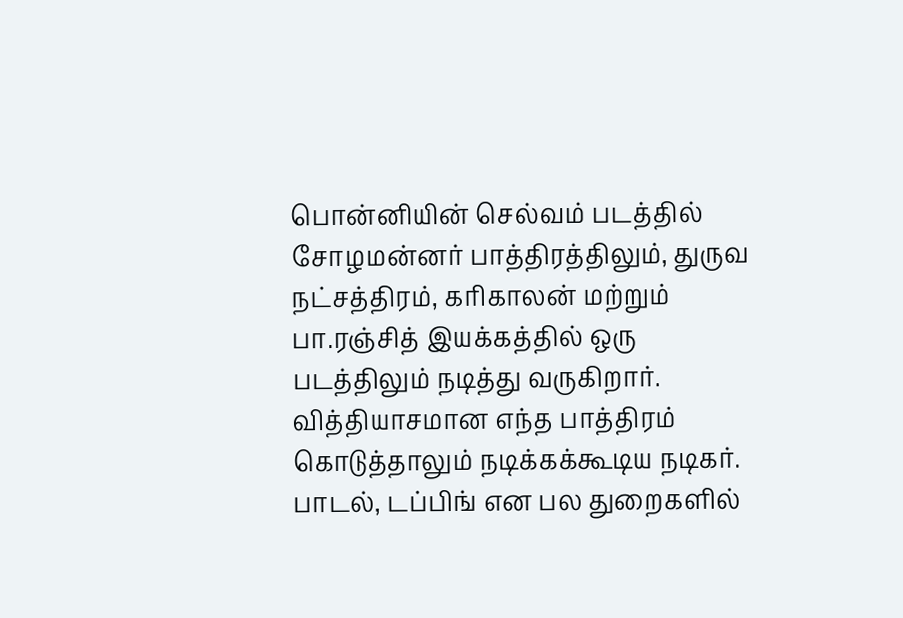பொன்னியின் செல்வம் படத்தில் சோழமன்னர் பாத்திரத்திலும், துருவ நட்சத்திரம், கரிகாலன் மற்றும் பா.ரஞ்சித் இயக்கத்தில் ஒரு படத்திலும் நடித்து வருகிறார். வித்தியாசமான எந்த பாத்திரம் கொடுத்தாலும் நடிக்கக்கூடிய நடிகர். பாடல், டப்பிங் என பல துறைகளில்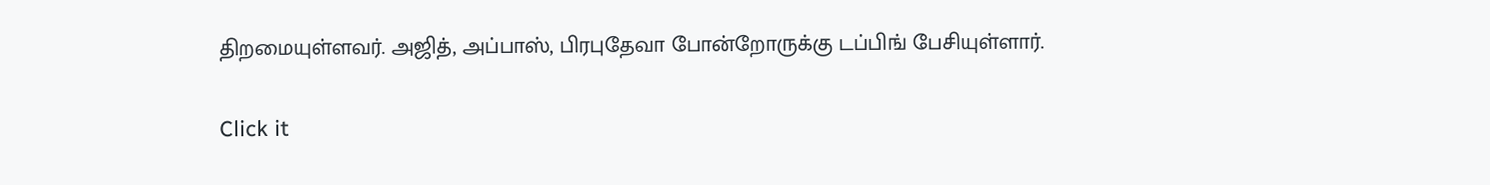திறமையுள்ளவர். அஜித், அப்பாஸ், பிரபுதேவா போன்றோருக்கு டப்பிங் பேசியுள்ளார்.


Click it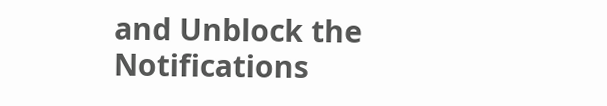and Unblock the Notifications